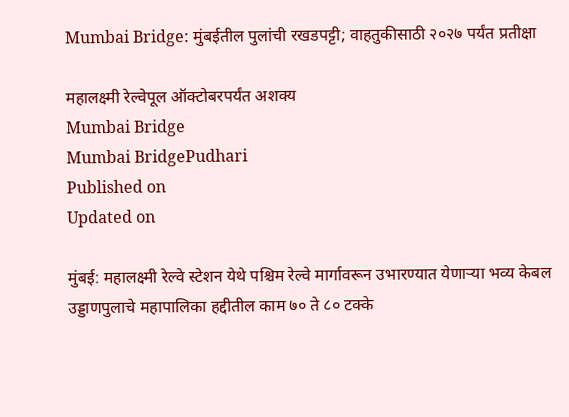Mumbai Bridge: मुंबईतील पुलांची रखडपट्टी; वाहतुकीसाठी २०२७ पर्यंत प्रतीक्षा

महालक्ष्मी रेल्वेपूल ऑक्‍टोबरपर्यंत अशक्‍य
Mumbai Bridge
Mumbai BridgePudhari
Published on
Updated on

मुंबई: महालक्ष्मी रेल्वे स्टेशन येथे पश्चिम रेल्वे मार्गावरून उभारण्यात येणाऱ्या भव्य केबल उड्डाणपुलाचे महापालिका हद्दीतील काम ७० ते ८० टक्के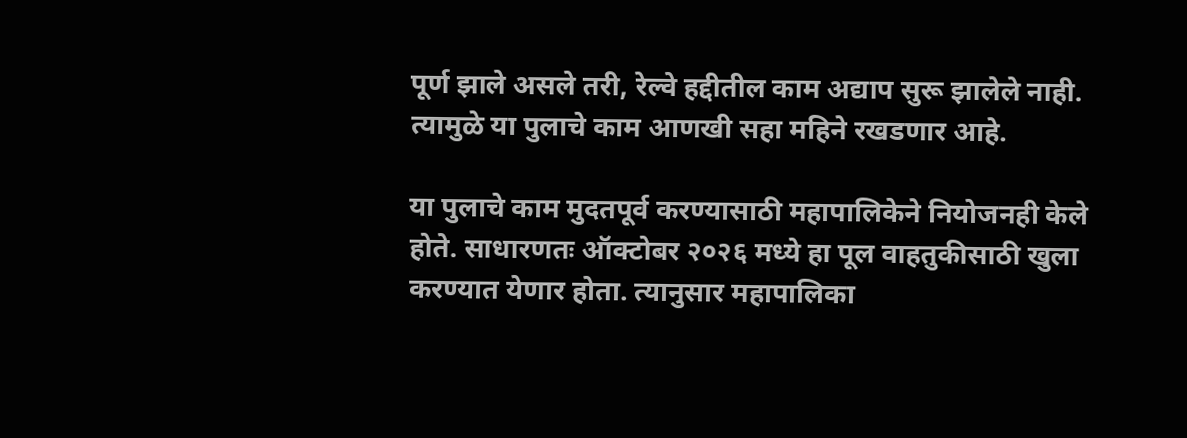पूर्ण झाले असले तरी, रेल्वे हद्दीतील काम अद्याप सुरू झालेले नाही. त्यामुळे या पुलाचे काम आणखी सहा महिने रखडणार आहे.

या पुलाचे काम मुदतपूर्व करण्यासाठी महापालिकेने नियोजनही केले होते. साधारणतः ऑक्टोबर २०२६ मध्ये हा पूल वाहतुकीसाठी खुला करण्यात येणार होता. त्यानुसार महापालिका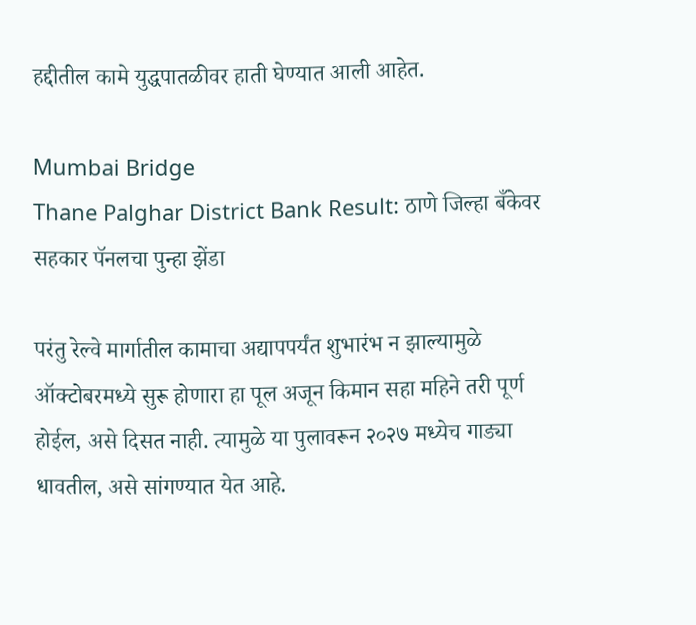हद्दीतील कामे युद्धपातळीवर हाती घेण्यात आली आहेत.

Mumbai Bridge
Thane Palghar District Bank Result: ठाणे जिल्हा बँकेवर सहकार पॅनलचा पुन्हा झेंडा

परंतु रेल्वे मार्गातील कामाचा अद्यापपर्यंत शुभारंभ न झाल्यामुळे ऑक्टोबरमध्ये सुरू होणारा हा पूल अजून किमान सहा महिने तरी पूर्ण होईल, असे दिसत नाही. त्यामुळे या पुलावरून २०२७ मध्येच गाड्या धावतील, असे सांगण्यात येत आहे.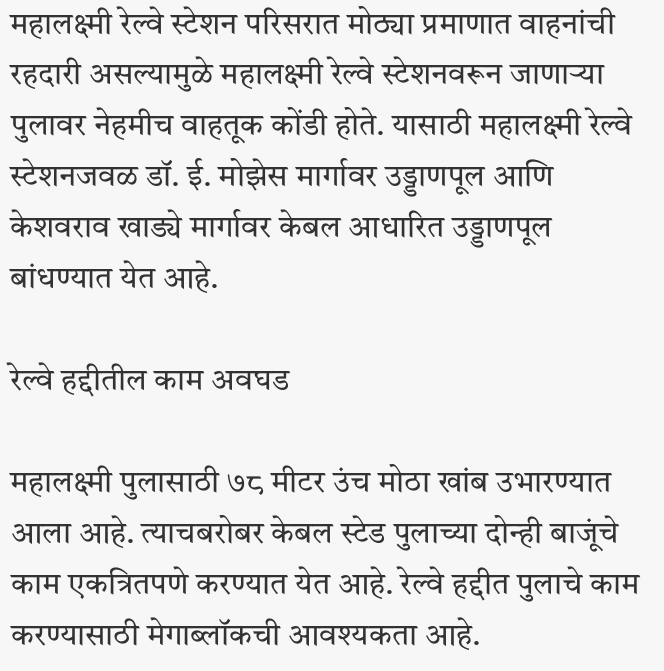महालक्ष्मी रेल्वे स्टेशन परिसरात मोठ्या प्रमाणात वाहनांची रहदारी असल्यामुळे महालक्ष्मी रेल्वे स्टेशनवरून जाणाऱ्या पुलावर नेहमीच वाहतूक कोंडी होते. यासाठी महालक्ष्‍मी रेल्‍वे स्टेशनजवळ डॉ. ई. मोझेस मार्गावर उड्डाणपूल आणि केशवराव खाड्ये मार्गावर केबल आधारित उड्डाणपूल बांधण्‍यात येत आहे.

रेल्वे हद्दीतील काम अवघड

महालक्ष्मी पुलासाठी ७८ मीटर उंच मोठा खांब उभारण्यात आला आहे. त्‍याचबरोबर केबल स्टेड पुलाच्या दोन्‍ही बाजूंचे काम एकत्रितपणे करण्यात येत आहे. रेल्‍वे हद्दीत पुलाचे काम करण्यासाठी मेगाब्लॉकची आवश्यकता आहे.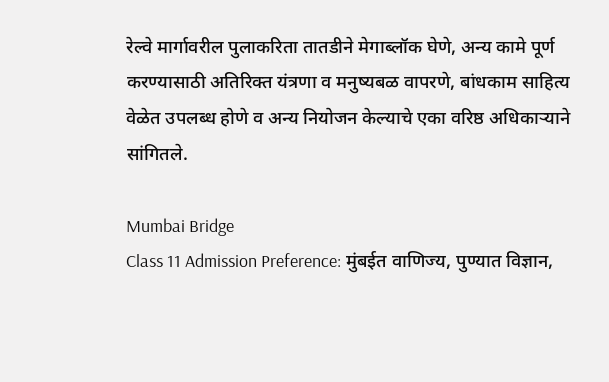रेल्वे मार्गावरील पुलाकरिता तातडीने मेगाब्लॉक घेणे, अन्य कामे पूर्ण करण्यासाठी अतिरिक्त यंत्रणा व मनुष्यबळ वापरणे, बांधकाम साहित्य वेळेत उपलब्ध होणे व अन्य नियोजन केल्याचे एका वरिष्ठ अधिकाऱ्याने सांगितले.

Mumbai Bridge
Class 11 Admission Preference: मुंबईत वाणिज्य, पुण्यात विज्ञान,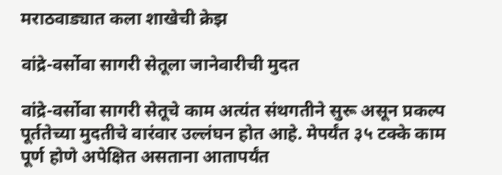मराठवाड्यात कला शाखेची क्रेझ

वांद्रे-वर्सोवा सागरी सेतूला जानेवारीची मुदत

वांद्रे-वर्सोवा सागरी सेतूचे काम अत्यंत संथगतीने सुरू असून प्रकल्प पूर्ततेच्या मुदतीचे वारंवार उल्लंघन होत आहे. मेपर्यंत ३५ टक्के काम पूर्ण होणे अपेक्षित असताना आतापर्यंत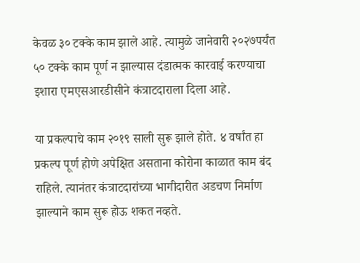केवळ ३० टक्के काम झाले आहे. त्यामुळे जानेवारी २०२७पर्यंत ५० टक्के काम पूर्ण न झाल्यास दंडात्मक कारवाई करण्याचा इशारा एमएसआरडीसीने कंत्राटदाराला दिला आहे.

या प्रकल्पाचे काम २०१९ साली सुरू झाले होते. ४ वर्षांत हा प्रकल्प पूर्ण होणे अपेक्षित असताना कोरोना काळात काम बंद राहिले. त्यानंतर कंत्राटदारांच्या भागीदारीत अडचण निर्माण झाल्याने काम सुरू होऊ शकत नव्हते.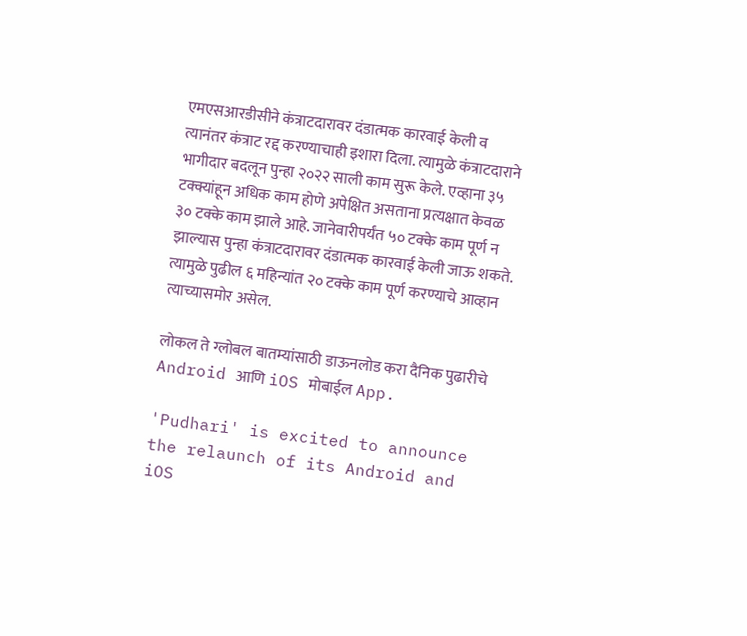एमएसआरडीसीने कंत्राटदारावर दंडात्मक कारवाई केली व त्यानंतर कंत्राट रद्द करण्याचाही इशारा दिला. त्यामुळे कंत्राटदाराने भागीदार बदलून पुन्हा २०२२ साली काम सुरू केले. एव्हाना ३५ टक्क्यांहून अधिक काम होणे अपेक्षित असताना प्रत्यक्षात केवळ ३० टक्के काम झाले आहे. जानेवारीपर्यंत ५० टक्के काम पूर्ण न झाल्यास पुन्हा कंत्राटदारावर दंडात्मक कारवाई केली जाऊ शकते. त्यामुळे पुढील ६ महिन्यांत २० टक्के काम पूर्ण करण्याचे आव्हान त्याच्यासमोर असेल.

लोकल ते ग्लोबल बातम्यांसाठी डाऊनलोड करा दैनिक पुढारीचे Android आणि iOS मोबाईल App.

'Pudhari' is excited to announce the relaunch of its Android and iOS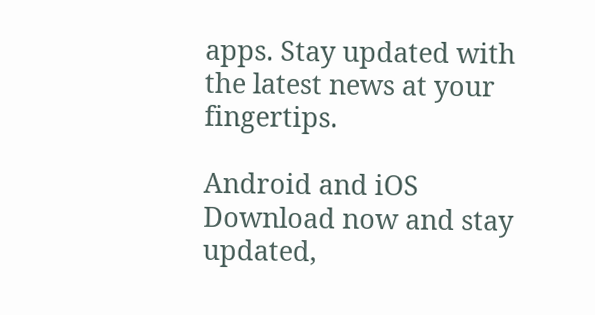apps. Stay updated with the latest news at your fingertips.

Android and iOS Download now and stay updated,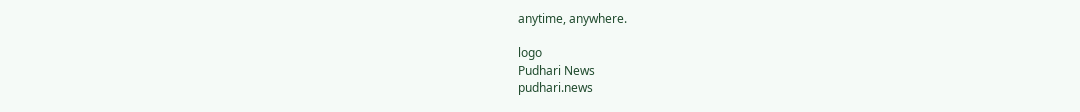anytime, anywhere.

logo
Pudhari News
pudhari.news